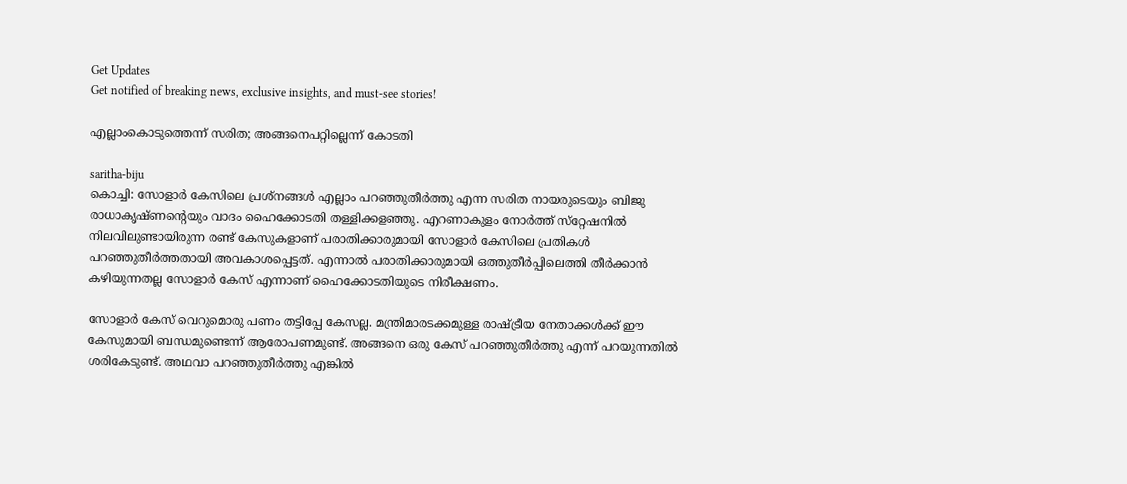Get Updates
Get notified of breaking news, exclusive insights, and must-see stories!

എല്ലാംകൊടുത്തെന്ന് സരിത; അങ്ങനെപറ്റില്ലെന്ന് കോടതി

saritha-biju
കൊച്ചി: സോളാര്‍ കേസിലെ പ്രശ്‌നങ്ങള്‍ എല്ലാം പറഞ്ഞുതീര്‍ത്തു എന്ന സരിത നായരുടെയും ബിജു രാധാകൃഷ്ണന്റെയും വാദം ഹൈക്കോടതി തള്ളിക്കളഞ്ഞു. എറണാകുളം നോര്‍ത്ത് സ്‌റ്റേഷനില്‍ നിലവിലുണ്ടായിരുന്ന രണ്ട് കേസുകളാണ് പരാതിക്കാരുമായി സോളാര്‍ കേസിലെ പ്രതികള്‍ പറഞ്ഞുതീര്‍ത്തതായി അവകാശപ്പെട്ടത്. എന്നാല്‍ പരാതിക്കാരുമായി ഒത്തുതീര്‍പ്പിലെത്തി തീര്‍ക്കാന്‍ കഴിയുന്നതല്ല സോളാര്‍ കേസ് എന്നാണ് ഹൈക്കോടതിയുടെ നിരീക്ഷണം.

സോളാര്‍ കേസ് വെറുമൊരു പണം തട്ടിപ്പേ കേസല്ല. മന്ത്രിമാരടക്കമുള്ള രാഷ്ട്രീയ നേതാക്കള്‍ക്ക് ഈ കേസുമായി ബന്ധമുണ്ടെന്ന് ആരോപണമുണ്ട്. അങ്ങനെ ഒരു കേസ് പറഞ്ഞുതീര്‍ത്തു എന്ന് പറയുന്നതില്‍ ശരികേടുണ്ട്. അഥവാ പറഞ്ഞുതീര്‍ത്തു എങ്കില്‍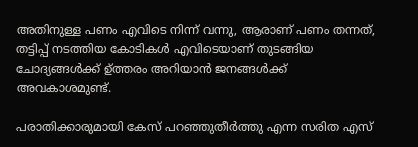അതിനുള്ള പണം എവിടെ നിന്ന് വന്നു, ആരാണ് പണം തന്നത്, തട്ടിപ്പ് നടത്തിയ കോടികള്‍ എവിടെയാണ് തുടങ്ങിയ ചോദ്യങ്ങള്‍ക്ക് ഉ്ത്തരം അറിയാന്‍ ജനങ്ങള്‍ക്ക് അവകാശമുണ്ട്.

പരാതിക്കാരുമായി കേസ് പറഞ്ഞുതീര്‍ത്തു എന്ന സരിത എസ്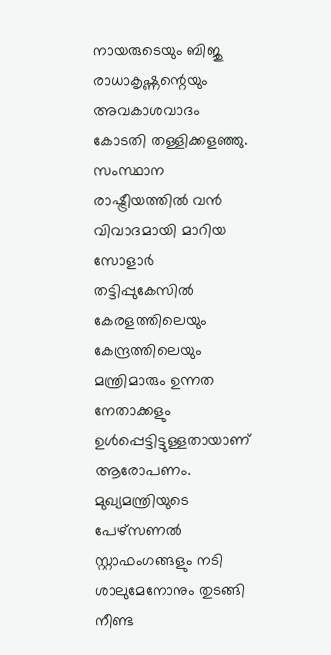നായരുടെയും ബിജു രാധാകൃഷ്ണന്റെയും അവകാശവാദം കോടതി തള്ളിക്കളഞ്ഞു. സംസ്ഥാന രാഷ്ട്രീയത്തില്‍ വന്‍ വിവാദമായി മാറിയ സോളാര്‍ തട്ടിപ്പുകേസില്‍ കേരളത്തിലെയും കേന്ദ്രത്തിലെയും മന്ത്രിമാരും ഉന്നത നേതാക്കളും ഉള്‍പ്പെട്ടിട്ടുള്ളതായാണ് ആരോപണം. മുഖ്യമന്ത്രിയുടെ പേഴ്‌സണല്‍ സ്റ്റാഫംഗങ്ങളും നടി ശാലുമേനോനും തുടങ്ങി നീണ്ട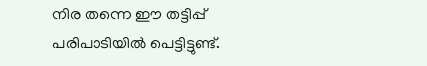നിര തന്നെ ഈ തട്ടിപ്പ് പരിപാടിയില്‍ പെട്ടിട്ടുണ്ട്.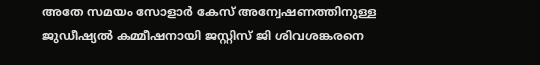അതേ സമയം സോളാര്‍ കേസ് അന്വേഷണത്തിനുള്ള ജുഡീഷ്യല്‍ കമ്മീഷനായി ജസ്റ്റിസ് ജി ശിവശങ്കരനെ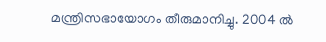മന്ത്രിസഭായോഗം തീരുമാനിച്ചു. 2004 ല്‍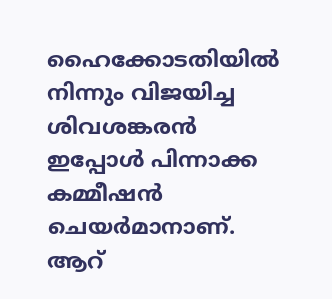ഹൈക്കോടതിയില്‍ നിന്നും വിജയിച്ച ശിവശങ്കരന്‍ ഇപ്പോള്‍ പിന്നാക്ക കമ്മീഷന്‍ ചെയര്‍മാനാണ്. ആറ്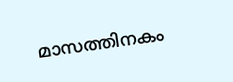മാസത്തിനകം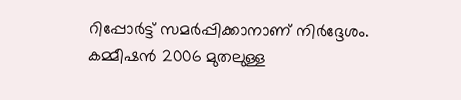റിപ്പോര്‍ട്ട് സമര്‍പ്പിക്കാനാണ് നിര്‍ദ്ദേശം. കമ്മീഷന്‍ 2006 മുതലുള്ള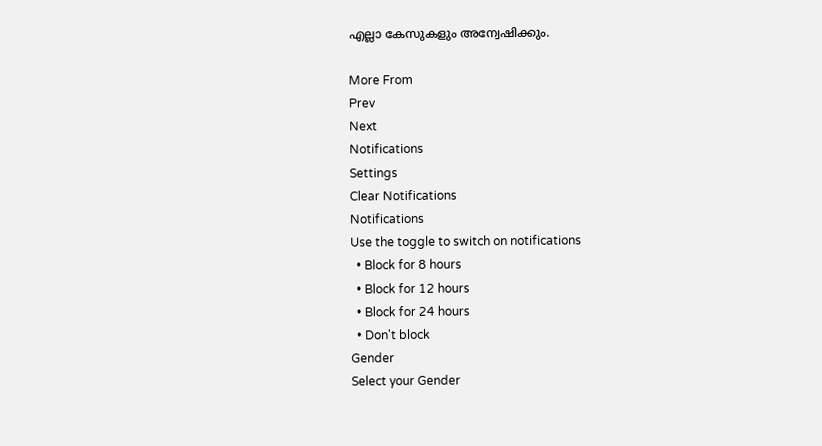എല്ലാ കേസുകളും അന്വേഷിക്കും.

More From
Prev
Next
Notifications
Settings
Clear Notifications
Notifications
Use the toggle to switch on notifications
  • Block for 8 hours
  • Block for 12 hours
  • Block for 24 hours
  • Don't block
Gender
Select your Gender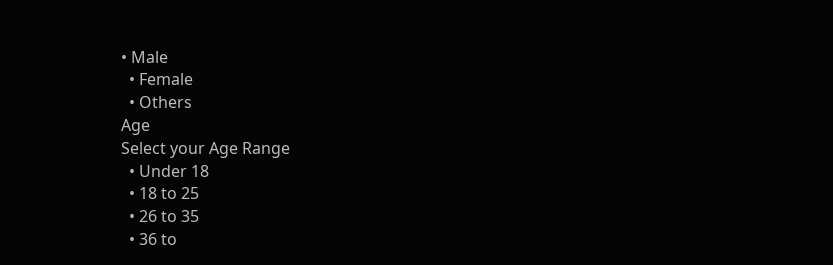• Male
  • Female
  • Others
Age
Select your Age Range
  • Under 18
  • 18 to 25
  • 26 to 35
  • 36 to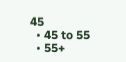45
  • 45 to 55
  • 55+